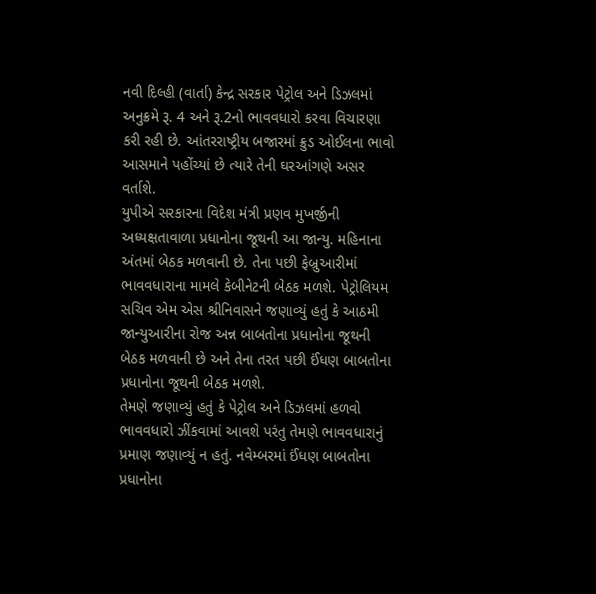નવી દિલ્હી (વાર્તા) કેન્દ્ર સરકાર પેટ્રોલ અને ડિઝલમાં અનુક્રમે રૂ. 4 અને રૂ.2નો ભાવવધારો કરવા વિચારણા કરી રહી છે. આંતરરાષ્ટ્રીય બજારમાં ક્રુડ ઓઈલના ભાવો આસમાને પહોંચ્યાં છે ત્યારે તેની ઘરઆંગણે અસર વર્તાશે.
યુપીએ સરકારના વિદેશ મંત્રી પ્રણવ મુખર્જીની અધ્યક્ષતાવાળા પ્રધાનોના જૂથની આ જાન્યુ. મહિનાના અંતમાં બેઠક મળવાની છે. તેના પછી ફેબ્રુઆરીમાં ભાવવધારાના મામલે કેબીનેટની બેઠક મળશે. પેટ્રોલિયમ સચિવ એમ એસ શ્રીનિવાસને જણાવ્યું હતું કે આઠમી જાન્યુઆરીના રોજ અન્ન બાબતોના પ્રધાનોના જૂથની બેઠક મળવાની છે અને તેના તરત પછી ઈંધણ બાબતોના પ્રધાનોના જૂથની બેઠક મળશે.
તેમણે જણાવ્યું હતું કે પેટ્રોલ અને ડિઝલમાં હળવો ભાવવધારો ઝીંકવામાં આવશે પરંતુ તેમણે ભાવવધારાનું પ્રમાણ જણાવ્યું ન હતું. નવેમ્બરમાં ઈંધણ બાબતોના પ્રધાનોના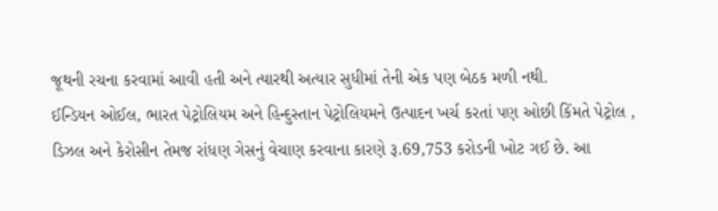જૂથની રચના કરવામાં આવી હતી અને ત્યારથી અત્યાર સુધીમાં તેની એક પણ બેઠક મળી નથી.
ઈન્ડિયન ઓઈલ, ભારત પેટ્રોલિયમ અને હિન્દુસ્તાન પેટ્રોલિયમને ઉત્પાદન ખર્ચ કરતાં પણ ઓછી કિંમતે પેટ્રોલ , ડિઝલ અને કેરોસીન તેમજ રાંધણ ગેસનું વેચાણ કરવાના કારણે રૂ.69,753 કરોડની ખોટ ગઈ છે. આ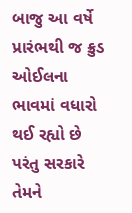બાજુ આ વર્ષે પ્રારંભથી જ ક્રુડ ઓઈલના ભાવમાં વધારો થઈ રહ્યો છે પરંતુ સરકારે તેમને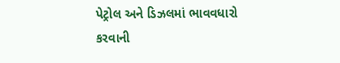પેટ્રોલ અને ડિઝલમાં ભાવવધારો કરવાની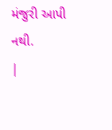મંજુરી આપી નથી.
|